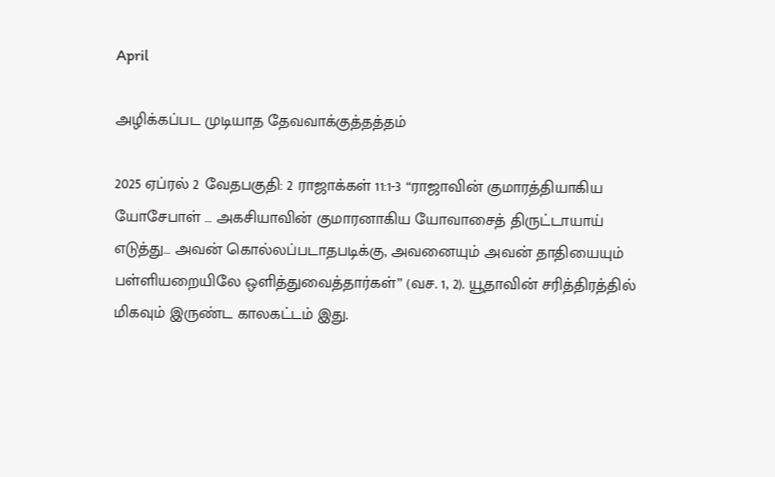April

அழிக்கப்பட முடியாத தேவவாக்குத்தத்தம்

2025 ஏப்ரல் 2 வேதபகுதி: 2 ராஜாக்கள் 11:1-3 “ராஜாவின் குமாரத்தியாகிய யோசேபாள் … அகசியாவின் குமாரனாகிய யோவாசைத் திருட்டாயாய் எடுத்து… அவன் கொல்லப்படாதபடிக்கு, அவனையும் அவன் தாதியையும் பள்ளியறையிலே ஒளித்துவைத்தார்கள்” (வச. 1, 2). யூதாவின் சரித்திரத்தில் மிகவும் இருண்ட காலகட்டம் இது.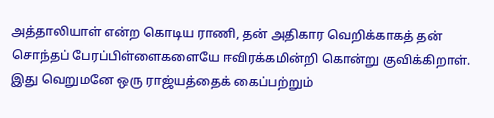அத்தாலியாள் என்ற கொடிய ராணி, தன் அதிகார வெறிக்காகத் தன் சொந்தப் பேரப்பிள்ளைகளையே ஈவிரக்கமின்றி கொன்று குவிக்கிறாள். இது வெறுமனே ஒரு ராஜ்யத்தைக் கைப்பற்றும்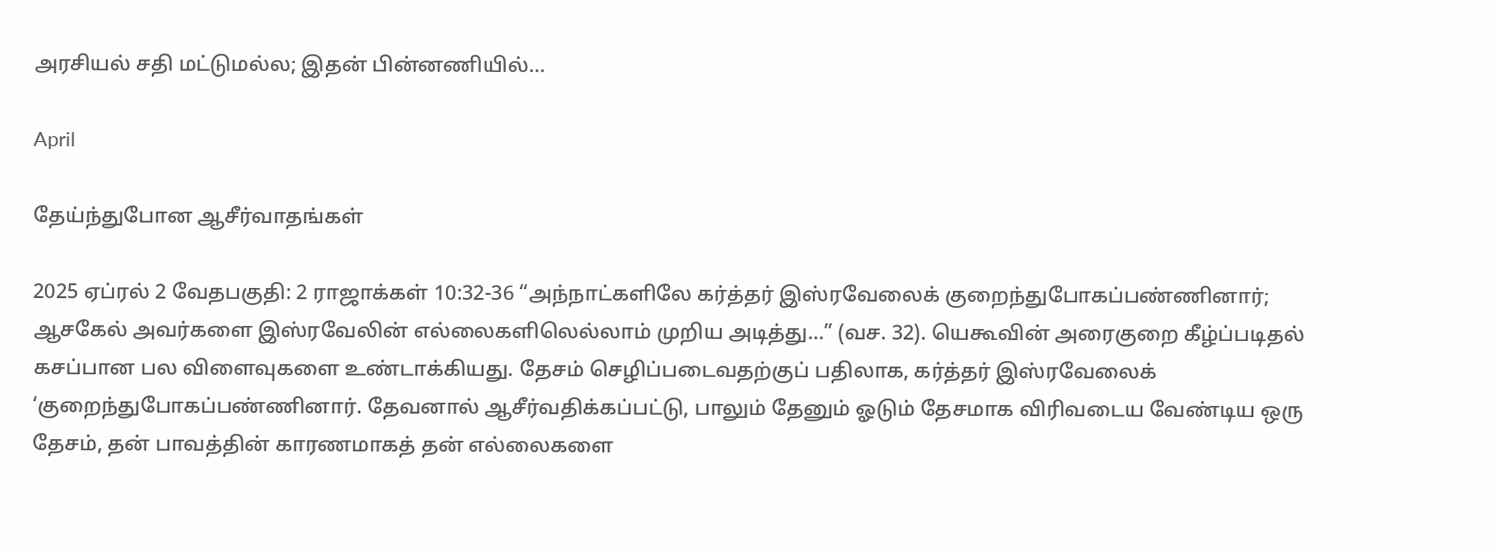அரசியல் சதி மட்டுமல்ல; இதன் பின்னணியில்…

April

தேய்ந்துபோன ஆசீர்வாதங்கள்

2025 ஏப்ரல் 2 வேதபகுதி: 2 ராஜாக்கள் 10:32-36 “அந்நாட்களிலே கர்த்தர் இஸ்ரவேலைக் குறைந்துபோகப்பண்ணினார்; ஆசகேல் அவர்களை இஸ்ரவேலின் எல்லைகளிலெல்லாம் முறிய அடித்து…” (வச. 32). யெகூவின் அரைகுறை கீழ்ப்படிதல் கசப்பான பல விளைவுகளை உண்டாக்கியது. தேசம் செழிப்படைவதற்குப் பதிலாக, கர்த்தர் இஸ்ரவேலைக் ‘குறைந்துபோகப்பண்ணினார். தேவனால் ஆசீர்வதிக்கப்பட்டு, பாலும் தேனும் ஓடும் தேசமாக விரிவடைய வேண்டிய ஒரு தேசம், தன் பாவத்தின் காரணமாகத் தன் எல்லைகளை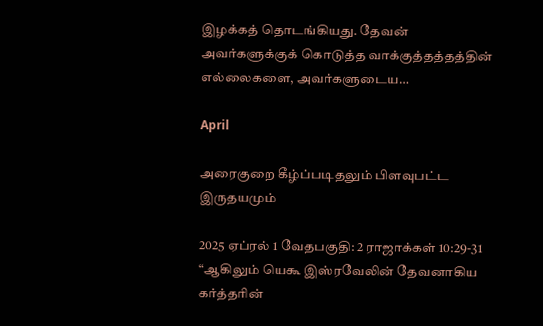இழக்கத் தொடங்கியது. தேவன் அவர்களுக்குக் கொடுத்த வாக்குத்தத்தத்தின் எல்லைகளை, அவர்களுடைய…

April

அரைகுறை கீழ்ப்படிதலும் பிளவுபட்ட இருதயமும்

2025 ஏப்ரல் 1 வேதபகுதி: 2 ராஜாக்கள் 10:29-31 “ஆகிலும் யெகூ இஸ்ரவேலின் தேவனாகிய கர்த்தரின்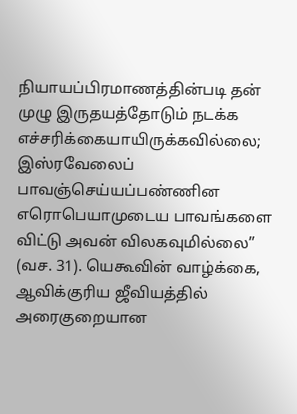நியாயப்பிரமாணத்தின்படி தன் முழு இருதயத்தோடும் நடக்க எச்சரிக்கையாயிருக்கவில்லை; இஸ்ரவேலைப் பாவஞ்செய்யப்பண்ணின எரொபெயாமுடைய பாவங்களை விட்டு அவன் விலகவுமில்லை” (வச. 31). யெகூவின் வாழ்க்கை, ஆவிக்குரிய ஜீவியத்தில் அரைகுறையான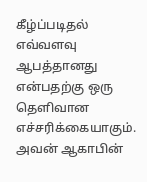கீழ்ப்படிதல் எவ்வளவு ஆபத்தானது என்பதற்கு ஒரு தெளிவான எச்சரிக்கையாகும். அவன் ஆகாபின்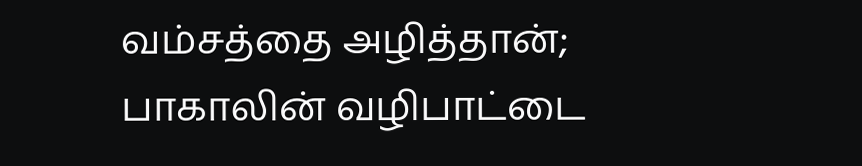வம்சத்தை அழித்தான்; பாகாலின் வழிபாட்டை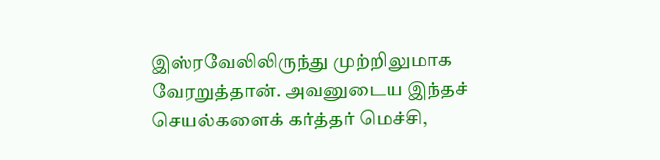இஸ்ரவேலிலிருந்து முற்றிலுமாக வேரறுத்தான். அவனுடைய இந்தச் செயல்களைக் கர்த்தர் மெச்சி,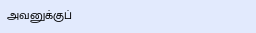அவனுக்குப்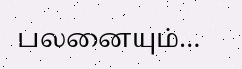பலனையும்…